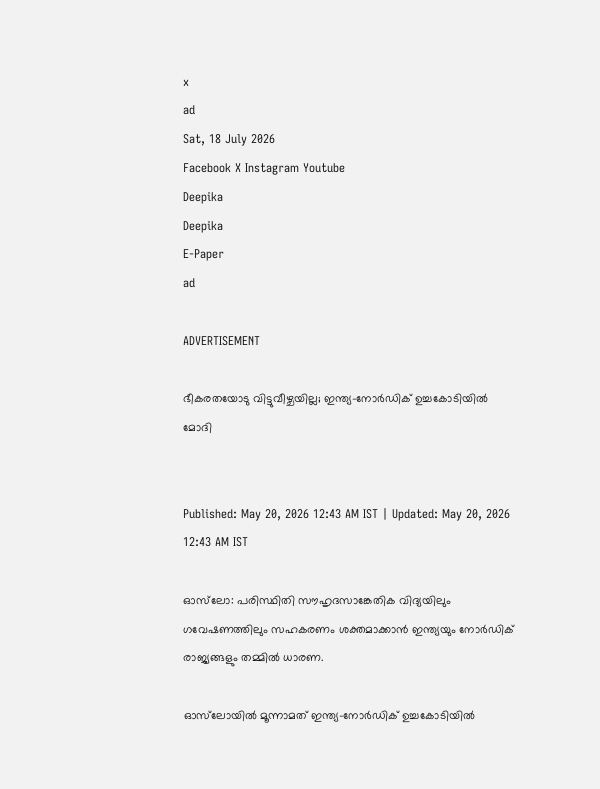x
ad
Sat, 18 July 2026
Facebook X Instagram Youtube
Deepika
Deepika
E-Paper
ad

ADVERTISEMENT

ഭീകരതയോടു വിട്ടുവീഴ്ചയില്ല; ഇന്ത്യ-നോർഡിക് ഉച്ചകോടിയിൽ മോദി


Published: May 20, 2026 12:43 AM IST | Updated: May 20, 2026 12:43 AM IST

ഓസ്‌ലോ: പരിസ്ഥിതി സൗഹൃദസാങ്കേതിക വിദ്യയിലും ഗവേഷണത്തിലും സഹകരണം ശക്തമാക്കാൻ ഇന്ത്യയും നോർഡിക് രാജ്യങ്ങളും തമ്മിൽ ധാരണ.

ഓസ്‌ലോയിൽ മൂന്നാമത് ഇന്ത്യ-നോർഡിക് ഉച്ചകോടിയിൽ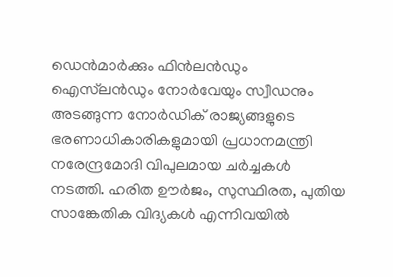ഡെന്‍മാര്‍ക്കും ഫിന്‍ലന്‍ഡും ഐസ്‌ലന്‍ഡും നോര്‍വേയും സ്വീഡനും അടങ്ങുന്ന നോർഡിക് രാജ്യങ്ങളുടെ ഭരണാധികാരികളുമായി പ്രധാനമന്ത്രി നരേന്ദ്രമോദി വിപുലമായ ചർച്ചകൾ നടത്തി. ഹരിത ഊർജം, സുസ്ഥിരത, പുതിയ സാങ്കേതിക വിദ്യകൾ എന്നിവയിൽ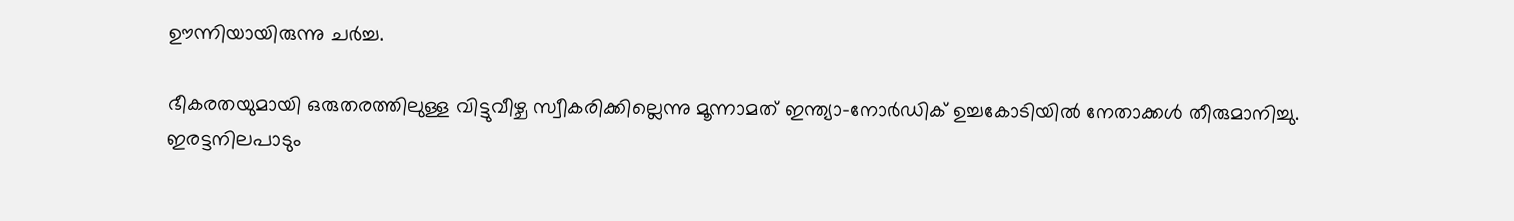ഊന്നിയായിരുന്നു ചർച്ച.

ഭീകരതയുമായി ഒരുതരത്തിലുള്ള വിട്ടുവീഴ്ച സ്വീകരിക്കില്ലെന്നു മൂന്നാമത് ഇന്ത്യാ-നോർഡിക് ഉച്ചകോടിയിൽ നേതാക്കൾ തീരുമാനിച്ചു. ഇരട്ടനിലപാടും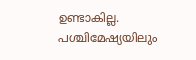ഉണ്ടാകില്ല. പശ്ചിമേഷ്യയിലും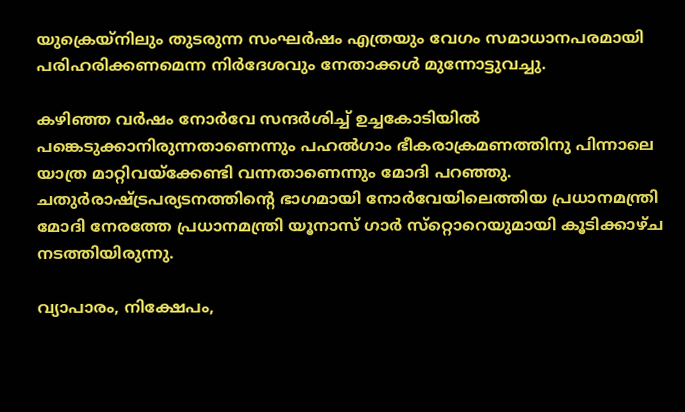യുക്രെയ്നിലും തുടരുന്ന സംഘർഷം എത്രയും വേഗം സമാധാനപരമായി പരിഹരിക്കണമെന്ന നിർദേശവും നേതാക്കൾ‌ മുന്നോട്ടുവച്ചു.

കഴിഞ്ഞ വര്‍ഷം നോര്‍വേ സന്ദര്‍ശിച്ച് ഉച്ചകോടിയില്‍ പങ്കെടുക്കാനിരുന്നതാണെന്നും പഹല്‍ഗാം ഭീകരാക്രമണത്തിനു പിന്നാലെ യാത്ര മാറ്റിവയ്‌ക്കേണ്ടി വന്നതാണെന്നും മോദി പറഞ്ഞു. ചതുര്‍രാഷ്‌ട്രപര്യടനത്തിന്‍റെ ഭാഗമായി നോർവേയിലെത്തിയ പ്രധാനമന്ത്രി മോദി നേരത്തേ പ്രധാനമന്ത്രി യൂനാസ് ഗാര്‍ സ്‌റ്റൊറെയുമായി കൂടിക്കാഴ്ച നടത്തിയിരുന്നു.

വ്യാപാരം, നിക്ഷേപം,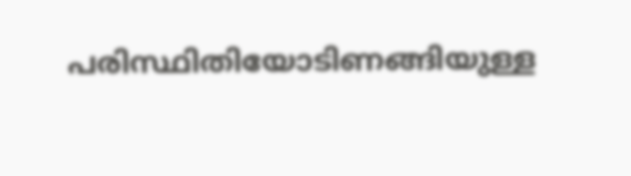പരിസ്ഥിതിയോടിണങ്ങിയുള്ള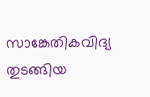സാങ്കേതികവിദ്യ തുടങ്ങിയ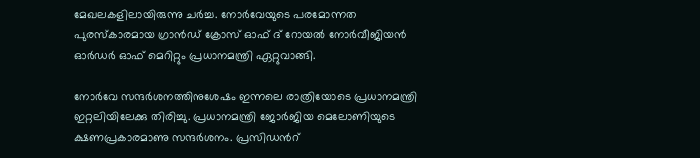മേഖലകളിലായിരുന്നു ചർച്ച. നോര്‍വേയുടെ പരമോന്നത പുരസ്‌കാരമായ ഗ്രാന്‍ഡ് ക്രോസ് ഓഫ് ദ് റോയല്‍ നോര്‍വീജിയന്‍ ഓര്‍ഡര്‍ ഓഫ് മെറിറ്റും പ്രധാനമന്ത്രി ഏറ്റുവാങ്ങി.

നോർവേ സന്ദർശനത്തിനുശേഷം ഇന്നലെ രാത്രിയോടെ പ്രധാനമന്ത്രി ഇറ്റലിയിലേക്കു തിരിച്ചു. പ്രധാനമന്ത്രി ജോർജിയ മെലോണിയുടെ ക്ഷണപ്രകാരമാണു സന്ദർശനം. പ്രസിഡന്‍റ്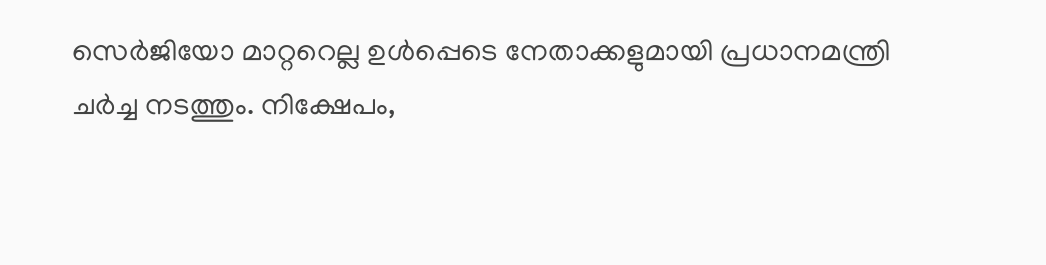സെർജിയോ മാറ്ററെല്ല ഉൾപ്പെടെ നേതാക്കളുമായി പ്രധാനമന്ത്രി ചർച്ച നടത്തും. നിക്ഷേപം,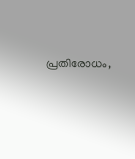പ്രതിരോധം,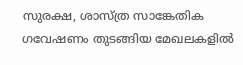സുരക്ഷ, ശാസ്ത്ര സാങ്കേതിക ഗവേഷണം തുടങ്ങിയ മേഖലകളിൽ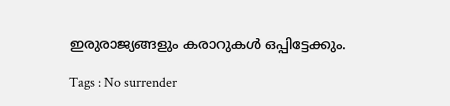ഇരുരാജ്യങ്ങളും കരാറുകൾ ഒപ്പിട്ടേക്കും.

Tags : No surrender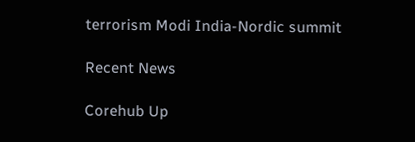terrorism Modi India-Nordic summit

Recent News

Corehub Up